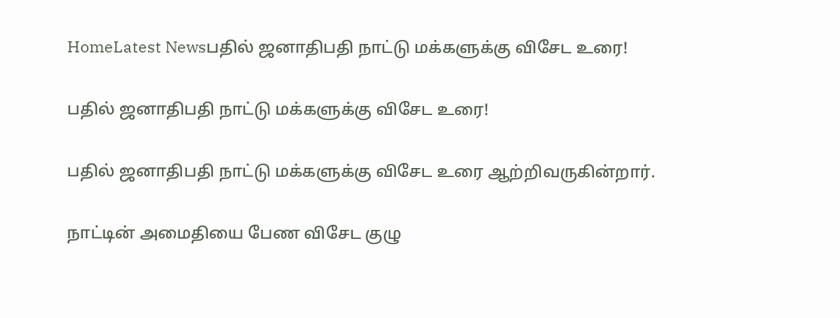HomeLatest Newsபதில் ஜனாதிபதி நாட்டு மக்களுக்கு விசேட உரை!

பதில் ஜனாதிபதி நாட்டு மக்களுக்கு விசேட உரை!

பதில் ஜனாதிபதி நாட்டு மக்களுக்கு விசேட உரை ஆற்றிவருகின்றார்.

நாட்டின் அமைதியை பேண விசேட குழு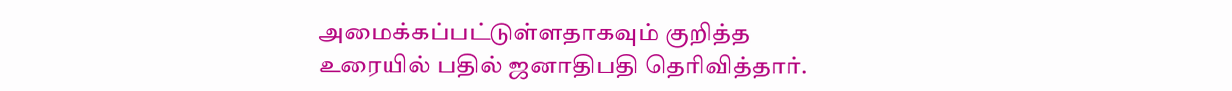அமைக்கப்பட்டுள்ளதாகவும் குறித்த உரையில் பதில் ஜனாதிபதி தெரிவித்தார்.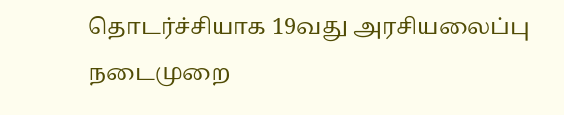தொடர்ச்சியாக 19வது அரசியலைப்பு நடைமுறை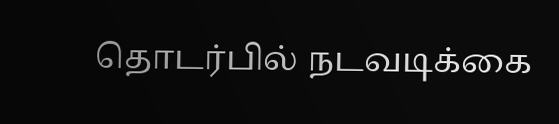தொடர்பில் நடவடிக்கை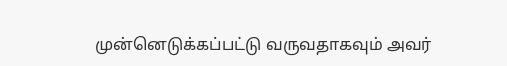முன்னெடுக்கப்பட்டு வருவதாகவும் அவர்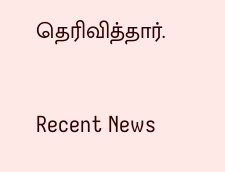தெரிவித்தார்.

Recent News